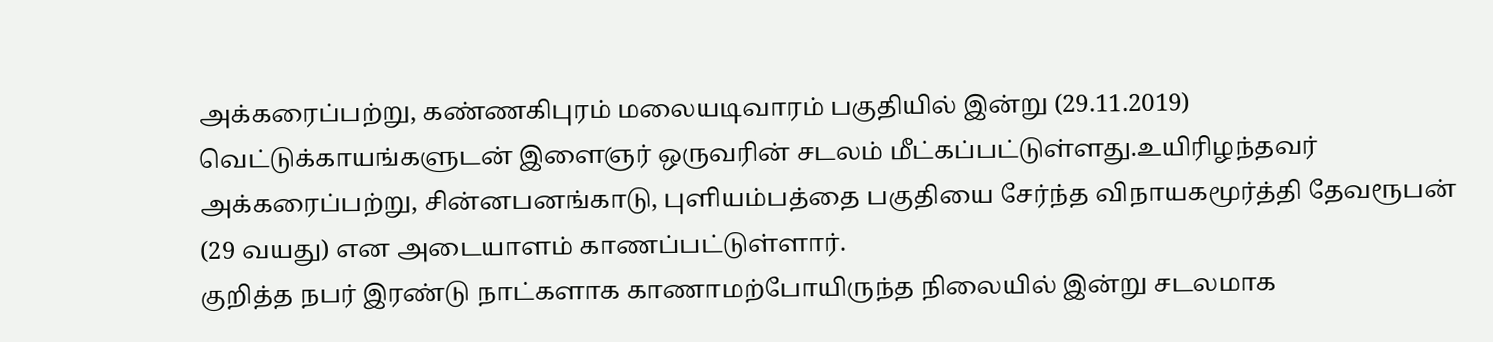அக்கரைப்பற்று, கண்ணகிபுரம் மலையடிவாரம் பகுதியில் இன்று (29.11.2019) வெட்டுக்காயங்களுடன் இளைஞர் ஒருவரின் சடலம் மீட்கப்பட்டுள்ளது.உயிரிழந்தவர் அக்கரைப்பற்று, சின்னபனங்காடு, புளியம்பத்தை பகுதியை சேர்ந்த விநாயகமூர்த்தி தேவரூபன் (29 வயது) என அடையாளம் காணப்பட்டுள்ளார்.
குறித்த நபர் இரண்டு நாட்களாக காணாமற்போயிருந்த நிலையில் இன்று சடலமாக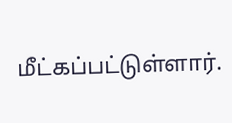மீட்கப்பட்டுள்ளார்.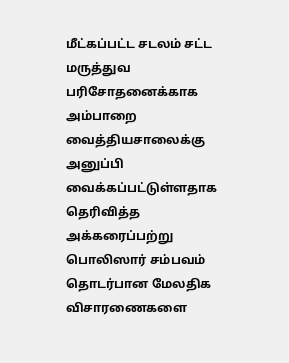மீட்கப்பட்ட சடலம் சட்ட மருத்துவ பரிசோதனைக்காக அம்பாறை வைத்தியசாலைக்கு அனுப்பி வைக்கப்பட்டுள்ளதாக தெரிவித்த அக்கரைப்பற்று பொலிஸார் சம்பவம் தொடர்பான மேலதிக விசாரணைகளை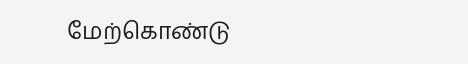மேற்கொண்டு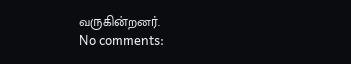வருகின்றனர்.
No comments: